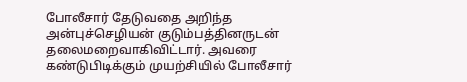போலீசார் தேடுவதை அறிந்த அன்புச்செழியன் குடும்பத்தினருடன் தலைமறைவாகிவிட்டார். அவரை கண்டுபிடிக்கும் முயற்சியில் போலீசார்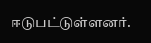ஈடுபட்டுள்ளனர்.